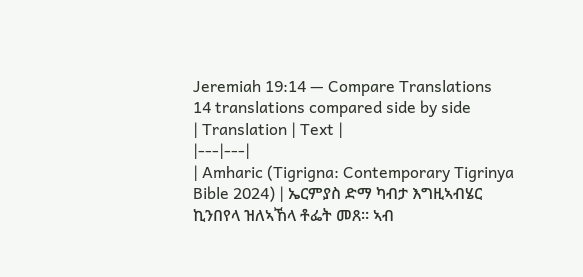Jeremiah 19:14 — Compare Translations
14 translations compared side by side
| Translation | Text |
|---|---|
| Amharic (Tigrigna: Contemporary Tigrinya Bible 2024) | ኤርምያስ ድማ ካብታ እግዚኣብሄር ኪንበየላ ዝለኣኸላ ቶፌት መጸ። ኣብ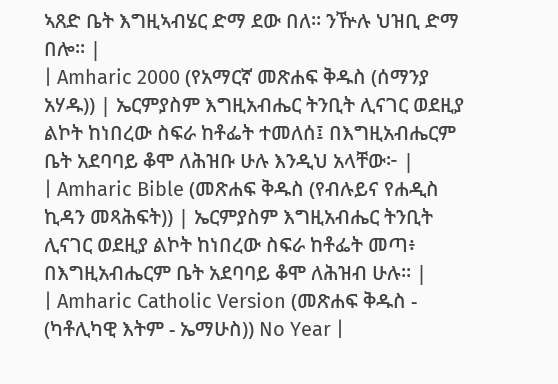ኣጸድ ቤት እግዚኣብሄር ድማ ደው በለ። ንዅሉ ህዝቢ ድማ በሎ። |
| Amharic 2000 (የአማርኛ መጽሐፍ ቅዱስ (ሰማንያ አሃዱ)) | ኤርምያስም እግዚአብሔር ትንቢት ሊናገር ወደዚያ ልኮት ከነበረው ስፍራ ከቶፌት ተመለሰ፤ በእግዚአብሔርም ቤት አደባባይ ቆሞ ለሕዝቡ ሁሉ እንዲህ አላቸው፦ |
| Amharic Bible (መጽሐፍ ቅዱስ (የብሉይና የሐዲስ ኪዳን መጻሕፍት)) | ኤርምያስም እግዚአብሔር ትንቢት ሊናገር ወደዚያ ልኮት ከነበረው ስፍራ ከቶፌት መጣ፥ በእግዚአብሔርም ቤት አደባባይ ቆሞ ለሕዝብ ሁሉ። |
| Amharic Catholic Version (መጽሐፍ ቅዱስ - (ካቶሊካዊ እትም - ኤማሁስ)) No Year |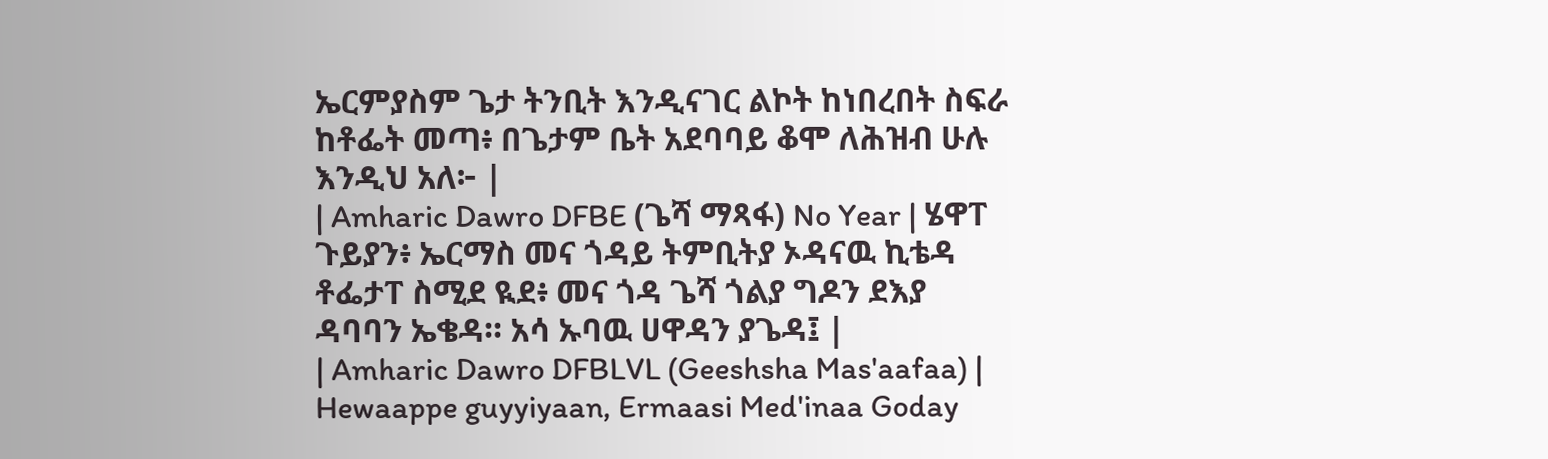ኤርምያስም ጌታ ትንቢት እንዲናገር ልኮት ከነበረበት ስፍራ ከቶፌት መጣ፥ በጌታም ቤት አደባባይ ቆሞ ለሕዝብ ሁሉ እንዲህ አለ፦ |
| Amharic Dawro DFBE (ጌሻ ማጻፋ) No Year | ሄዋፐ ጉይያን፥ ኤርማስ መና ጎዳይ ትምቢትያ ኦዳናዉ ኪቴዳ ቶፌታፐ ስሚደ ዪደ፥ መና ጎዳ ጌሻ ጎልያ ግዶን ደእያ ዳባባን ኤቄዳ። አሳ ኡባዉ ሀዋዳን ያጌዳ፤ |
| Amharic Dawro DFBLVL (Geeshsha Mas'aafaa) | Hewaappe guyyiyaan, Ermaasi Med'inaa Goday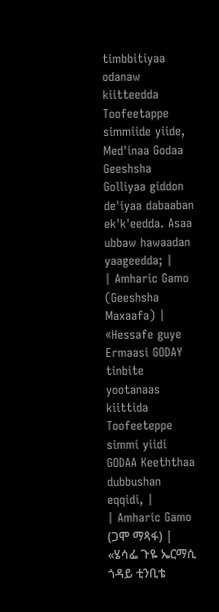timbbitiyaa odanaw kiitteedda Toofeetappe simmiide yiide, Med'inaa Godaa Geeshsha Golliyaa giddon de'iyaa dabaaban ek'k'eedda. Asaa ubbaw hawaadan yaageedda; |
| Amharic Gamo (Geeshsha Maxaafa) | «Hessafe guye Ermaasi GODAY tinbite yootanaas kiittida Toofeeteppe simmi yiidi GODAA Keeththaa dubbushan eqqidi, |
| Amharic Gamo (ጋሞ ማጻፋ) | «ሄሳፌ ጉዬ ኤርማሲ ጎዳይ ቲንቢቴ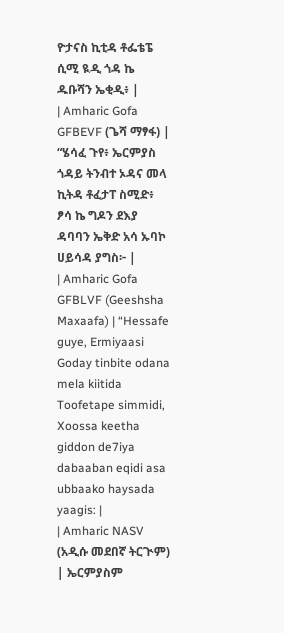ዮታናስ ኪቲዳ ቶፌቴፔ ሲሚ ዪዲ ጎዳ ኬ ዱቡሻን ኤቂዲ፥ |
| Amharic Gofa GFBEVF (ጌሻ ማፃፋ) | “ሄሳፈ ጉየ፥ ኤርምያስ ጎዳይ ትንብተ ኦዳና መላ ኪትዳ ቶፈታፐ ስሚድ፥ ፆሳ ኬ ግዶን ደእያ ዳባባን ኤቅድ አሳ ኡባኮ ሀይሳዳ ያግስ፦ |
| Amharic Gofa GFBLVF (Geeshsha Maxaafa) | “Hessafe guye, Ermiyaasi Goday tinbite odana mela kiitida Toofetape simmidi, Xoossa keetha giddon de7iya dabaaban eqidi asa ubbaako haysada yaagis: |
| Amharic NASV (አዲሱ መደበኛ ትርጒም) | ኤርምያስም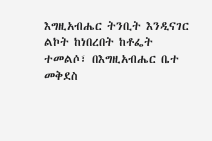እግዚአብሔር ትንቢት እንዲናገር ልኮት ከነበረበት ከቶፌት ተመልሶ፣ በእግዚአብሔር ቤተ መቅደስ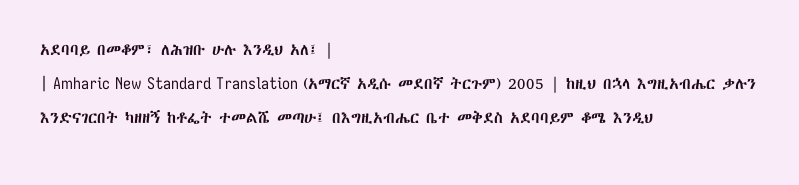አደባባይ በመቆም፣ ለሕዝቡ ሁሉ እንዲህ አለ፤ |
| Amharic New Standard Translation (አማርኛ አዲሱ መደበኛ ትርጉም) 2005 | ከዚህ በኋላ እግዚአብሔር ቃሉን እንድናገርበት ካዘዘኝ ከቶፌት ተመልሼ መጣሁ፤ በእግዚአብሔር ቤተ መቅደስ አደባባይም ቆሜ እንዲህ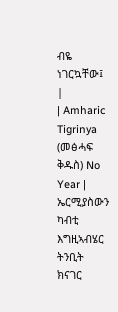ብዬ ነገርኳቸው፤ |
| Amharic Tigrinya (መፅሓፍ ቅዱስ) No Year | ኤርሚያስውን ካብቲ እግዚኣብሄር ትንቢት ክናገር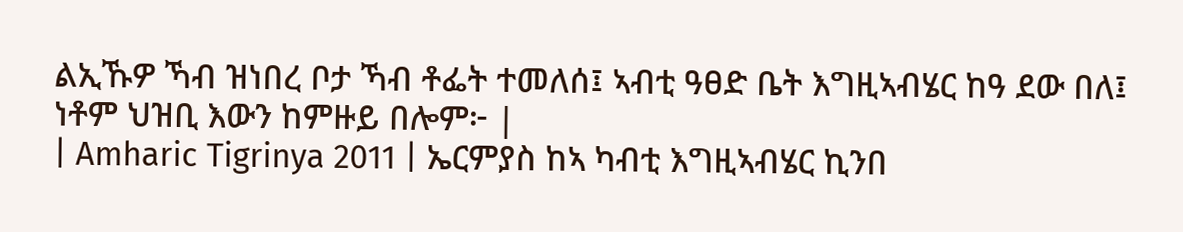ልኢኹዎ ኻብ ዝነበረ ቦታ ኻብ ቶፌት ተመለሰ፤ ኣብቲ ዓፀድ ቤት እግዚኣብሄር ከዓ ደው በለ፤ ነቶም ህዝቢ እውን ከምዙይ በሎም፦ |
| Amharic Tigrinya 2011 | ኤርምያስ ከኣ ካብቲ እግዚኣብሄር ኪንበ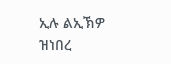ኢሉ ልኢኽዎ ዝነበረ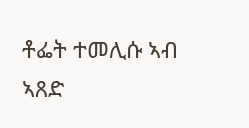ቶፌት ተመሊሱ ኣብ ኣጸድ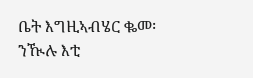ቤት እግዚኣብሄር ቈመ፡ ንዂሉ እቲ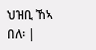ህዝቢ ኸኣ በለ፡ |